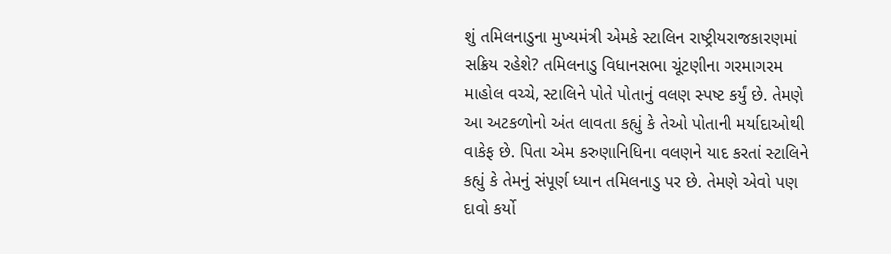શું તમિલનાડુના મુખ્યમંત્રી એમકે સ્ટાલિન રાષ્ટ્રીયરાજકારણમાં સક્રિય રહેશે? તમિલનાડુ વિધાનસભા ચૂંટણીના ગરમાગરમ માહોલ વચ્ચે, સ્ટાલિને પોતે પોતાનું વલણ સ્પષ્ટ કર્યું છે. તેમણે આ અટકળોનો અંત લાવતા કહ્યું કે તેઓ પોતાની મર્યાદાઓથી વાકેફ છે. પિતા એમ કરુણાનિધિના વલણને યાદ કરતાં સ્ટાલિને કહ્યું કે તેમનું સંપૂર્ણ ધ્યાન તમિલનાડુ પર છે. તેમણે એવો પણ દાવો કર્યો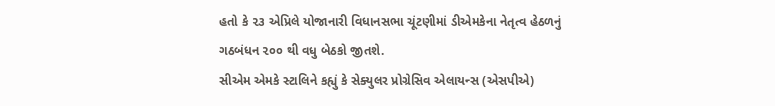હતો કે ૨૩ એપ્રિલે યોજાનારી વિધાનસભા ચૂંટણીમાં ડીએમકેના નેતૃત્વ હેઠળનું ગઠબંધન ૨૦૦ થી વધુ બેઠકો જીતશે.
સીએમ એમકે સ્ટાલિને કહ્યું કે સેક્યુલર પ્રોગ્રેસિવ એલાયન્સ (એસપીએ)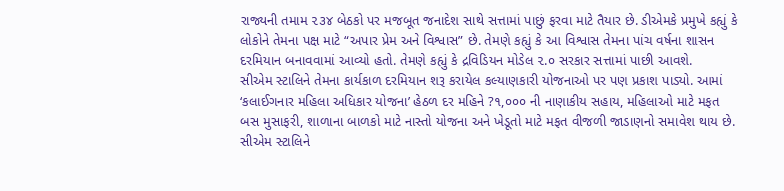રાજ્યની તમામ ૨૩૪ બેઠકો પર મજબૂત જનાદેશ સાથે સત્તામાં પાછું ફરવા માટે તૈયાર છે. ડીએમકે પ્રમુખે કહ્યું કે લોકોને તેમના પક્ષ માટે “અપાર પ્રેમ અને વિશ્વાસ” છે. તેમણે કહ્યું કે આ વિશ્વાસ તેમના પાંચ વર્ષના શાસન દરમિયાન બનાવવામાં આવ્યો હતો. તેમણે કહ્યું કે દ્રવિડિયન મોડેલ ૨.૦ સરકાર સત્તામાં પાછી આવશે.
સીએમ સ્ટાલિને તેમના કાર્યકાળ દરમિયાન શરૂ કરાયેલ કલ્યાણકારી યોજનાઓ પર પણ પ્રકાશ પાડ્યો. આમાં ‘કલાઈગનાર મહિલા અધિકાર યોજના’ હેઠળ દર મહિને ?૧,૦૦૦ ની નાણાકીય સહાય, મહિલાઓ માટે મફત બસ મુસાફરી, શાળાના બાળકો માટે નાસ્તો યોજના અને ખેડૂતો માટે મફત વીજળી જાડાણનો સમાવેશ થાય છે. સીએમ સ્ટાલિને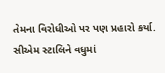તેમના વિરોધીઓ પર પણ પ્રહારો કર્યા.
સીએમ સ્ટાલિને વધુમાં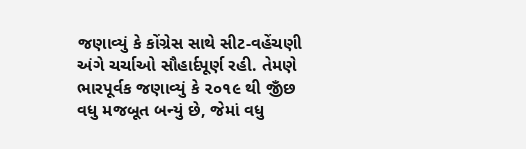જણાવ્યું કે કોંગ્રેસ સાથે સીટ-વહેંચણી અંગે ચર્ચાઓ સૌહાર્દપૂર્ણ રહી. તેમણે ભારપૂર્વક જણાવ્યું કે ૨૦૧૯ થી જીઁછ વધુ મજબૂત બન્યું છે, જેમાં વધુ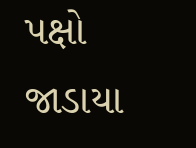પક્ષો જાડાયા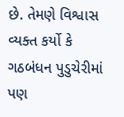છે. તેમણે વિશ્વાસ વ્યક્ત કર્યો કે ગઠબંધન પુડુચેરીમાં પણ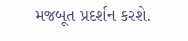મજબૂત પ્રદર્શન કરશે.